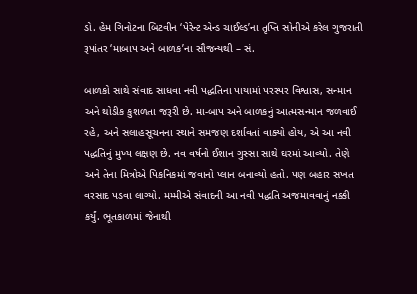ડો. હેમ ગિનોટના બિટવીન ‘પેરેન્ટ એન્ડ ચાઈલ્ડ’ના તૃપ્તિ સોનીએ કરેલ ગુજરાતી રૂપાંતર ‘માબાપ અને બાળક’ના સૌજન્યથી – સં.

બાળકો સાથે સંવાદ સાધવા નવી પદ્ધતિના પાયામાં પરસ્પર વિશ્વાસ, સન્માન અને થોડીક કુશળતા જરૂરી છે. મા-બાપ અને બાળકનું આત્મસન્માન જળવાઈ રહે, અને સલાહસૂચનના સ્થાને સમજણ દર્શાવતાં વાક્યો હોય, એ આ નવી પદ્ધતિનું મુખ્ય લક્ષણ છે. નવ વર્ષનો ઈશાન ગુસ્સા સાથે ઘરમાં આવ્યો. તેણે અને તેના મિત્રોએ પિકનિકમાં જવાનો પ્લાન બનાવ્યો હતો. પણ બહાર સખત વરસાદ પડવા લાગ્યો. મમ્મીએ સંવાદની આ નવી પદ્ધતિ અજમાવવાનું નક્કી કર્યું. ભૂતકાળમાં જેનાથી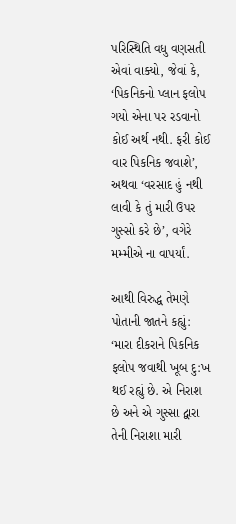પરિસ્થિતિ વધુ વણસતી એવાં વાક્યો, જેવાં કે, ‘પિકનિકનો પ્લાન ફલોપ ગયો એના પર રડવાનો કોઈ અર્થ નથી. ફરી કોઈ વાર પિકનિક જવાશે’, અથવા ‘વરસાદ હું નથી લાવી કે તું મારી ઉપર ગુસ્સો કરે છે’, વગેરે મમ્મીએ ના વાપર્યાં.

આથી વિરુદ્ધ તેમણે પોતાની જાતને કહ્યું: ‘મારા દીકરાને પિકનિક ફલોપ જવાથી ખૂબ દુ:ખ થઈ રહ્યું છે. એ નિરાશ છે અને એ ગુસ્સા દ્વારા તેની નિરાશા મારી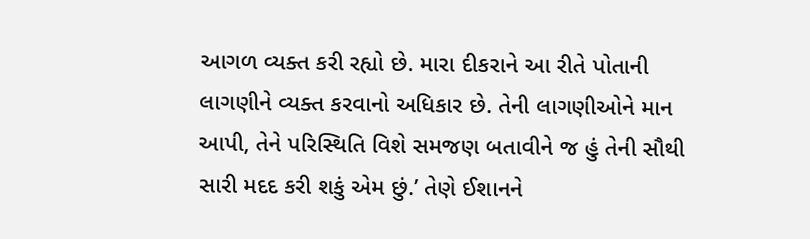આગળ વ્યક્ત કરી રહ્યો છે. મારા દીકરાને આ રીતે પોતાની લાગણીને વ્યક્ત કરવાનો અધિકાર છે. તેની લાગણીઓને માન આપી, તેને પરિસ્થિતિ વિશે સમજણ બતાવીને જ હું તેની સૌથી સારી મદદ કરી શકું એમ છું.’ તેણે ઈશાનને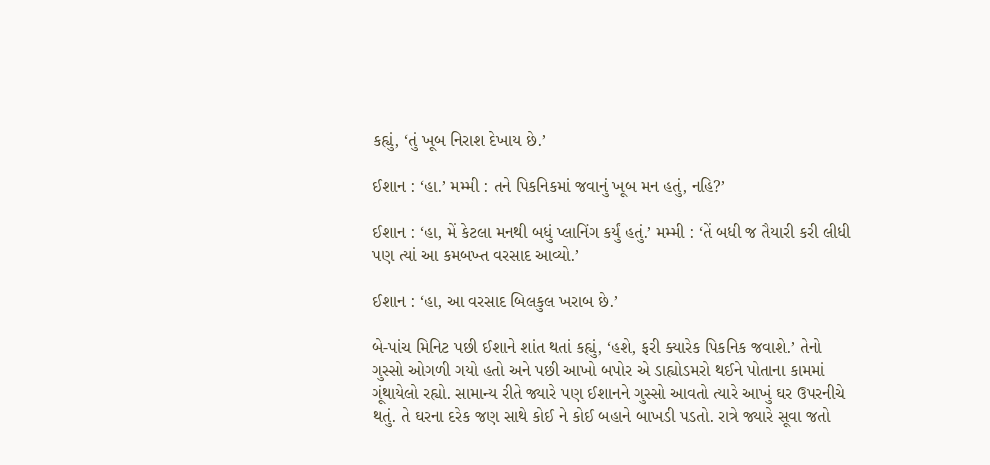કહ્યું, ‘તું ખૂબ નિરાશ દેખાય છે.’

ઈશાન : ‘હા.’ મમ્મી : તને પિકનિકમાં જવાનું ખૂબ મન હતું, નહિ?’

ઈશાન : ‘હા, મેં કેટલા મનથી બધું પ્લાનિંગ કર્યું હતું.’ મમ્મી : ‘તેં બધી જ તૈયારી કરી લીધી પણ ત્યાં આ કમબખ્ત વરસાદ આવ્યો.’

ઈશાન : ‘હા, આ વરસાદ બિલકુલ ખરાબ છે.’

બે-પાંચ મિનિટ પછી ઈશાને શાંત થતાં કહ્યું, ‘હશે, ફરી ક્યારેક પિકનિક જવાશે.’ તેનો ગુસ્સો ઓગળી ગયો હતો અને પછી આખો બપોર એ ડાહ્યોડમરો થઈને પોતાના કામમાં ગૂંથાયેલો રહ્યો. સામાન્ય રીતે જ્યારે પણ ઈશાનને ગુસ્સો આવતો ત્યારે આખું ઘર ઉપરનીચે થતું. તે ઘરના દરેક જણ સાથે કોઈ ને કોઈ બહાને બાખડી પડતો. રાત્રે જ્યારે સૂવા જતો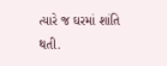ત્યારે જ ઘરમાં શાંતિ થતી.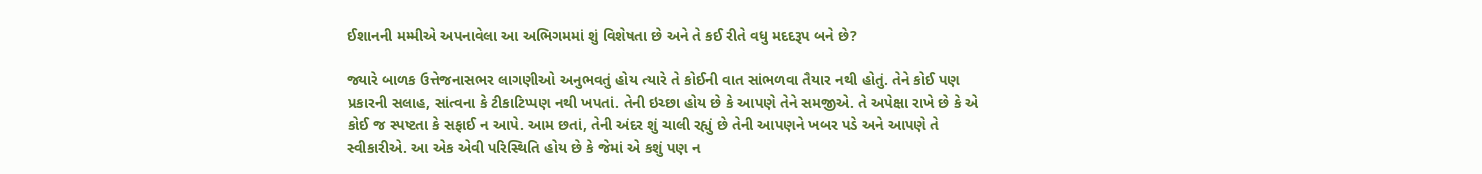ઈશાનની મમ્મીએ અપનાવેલા આ અભિગમમાં શું વિશેષતા છે અને તે કઈ રીતે વધુ મદદરૂપ બને છે?

જ્યારે બાળક ઉત્તેજનાસભર લાગણીઓ અનુભવતું હોય ત્યારે તે કોઈની વાત સાંભળવા તૈયાર નથી હોતું. તેને કોઈ પણ પ્રકારની સલાહ, સાંત્વના કે ટીકાટિપ્પણ નથી ખપતાં. તેની ઇચ્છા હોય છે કે આપણે તેને સમજીએ. તે અપેક્ષા રાખે છે કે એ કોઈ જ સ્પષ્ટતા કે સફાઈ ન આપે. આમ છતાં, તેની અંદર શું ચાલી રહ્યું છે તેની આપણને ખબર પડે અને આપણે તે સ્વીકારીએ. આ એક એવી પરિસ્થિતિ હોય છે કે જેમાં એ કશું પણ ન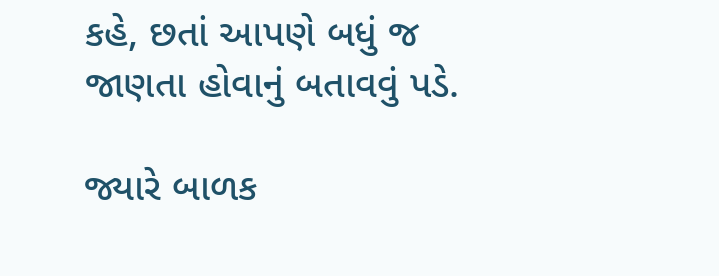કહે, છતાં આપણે બધું જ જાણતા હોવાનું બતાવવું પડે.

જ્યારે બાળક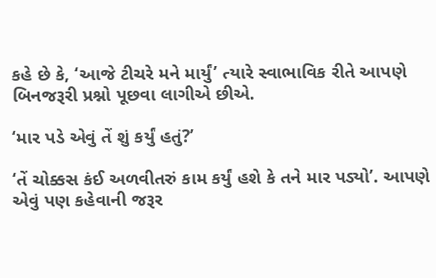કહે છે કે, ‘આજે ટીચરે મને માર્યું’ ત્યારે સ્વાભાવિક રીતે આપણે બિનજરૂરી પ્રશ્નો પૂછવા લાગીએ છીએ.

‘માર પડે એવું તેં શું કર્યું હતું?’

‘તેં ચોક્કસ કંઈ અળવીતરું કામ કર્યું હશે કે તને માર પડ્યો’. આપણે એવું પણ કહેવાની જરૂર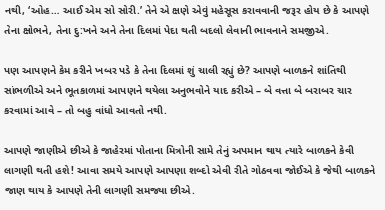નથી, ‘ઓહ… આઈ એમ સો સોરી.’ તેને એ ક્ષણે એવું મહેસૂસ કરાવવાની જરૂર હોય છે કે આપણે તેના ક્ષોભને, તેના દુ:ખને અને તેના દિલમાં પેદા થતી બદલો લેવાની ભાવનાને સમજીએ.

પણ આપણને કેમ કરીને ખબર પડે કે તેના દિલમાં શું ચાલી રહ્યું છે? આપણે બાળકને શાંતિથી સાંભળીએ અને ભૂતકાળમાં આપણને થયેલા અનુભવોને યાદ કરીએ – બે વત્તા બે બરાબર ચાર કરવામાં આવે – તો બહુ વાંધો આવતો નથી.

આપણે જાણીએ છીએ કે જાહેરમાં પોતાના મિત્રોની સામે તેનું અપમાન થાય ત્યારે બાળકને કેવી લાગણી થતી હશે! આવા સમયે આપણે આપણા શબ્દો એવી રીતે ગોઠવવા જોઈએ કે જેથી બાળકને જાણ થાય કે આપણે તેની લાગણી સમજ્યા છીએ.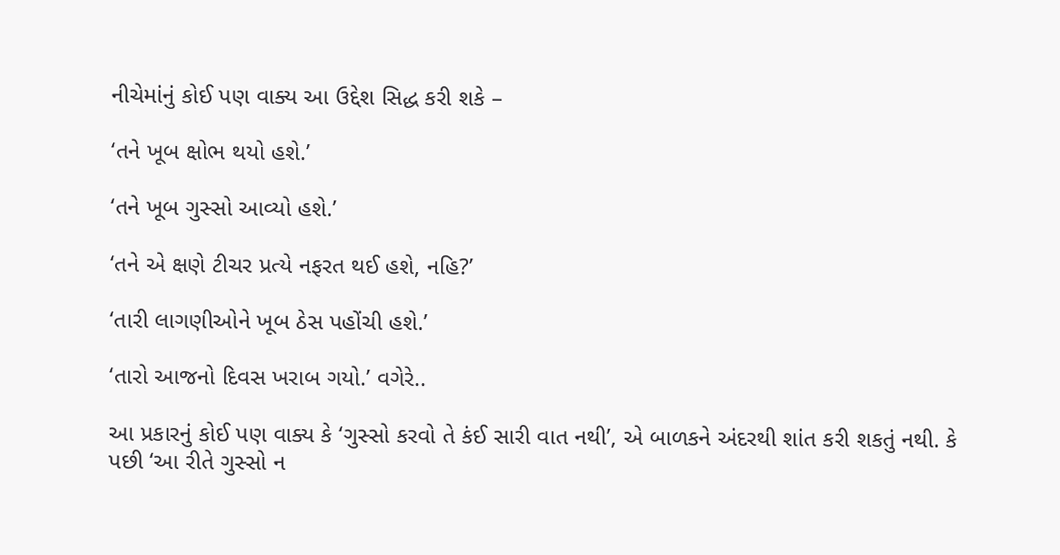નીચેમાંનું કોઈ પણ વાક્ય આ ઉદ્દેશ સિદ્ધ કરી શકે –

‘તને ખૂબ ક્ષોભ થયો હશે.’

‘તને ખૂબ ગુસ્સો આવ્યો હશે.’

‘તને એ ક્ષણે ટીચર પ્રત્યે નફરત થઈ હશે, નહિ?’

‘તારી લાગણીઓને ખૂબ ઠેસ પહોંચી હશે.’

‘તારો આજનો દિવસ ખરાબ ગયો.’ વગેરે..

આ પ્રકારનું કોઈ પણ વાક્ય કે ‘ગુસ્સો કરવો તે કંઈ સારી વાત નથી’, એ બાળકને અંદરથી શાંત કરી શકતું નથી. કે પછી ‘આ રીતે ગુસ્સો ન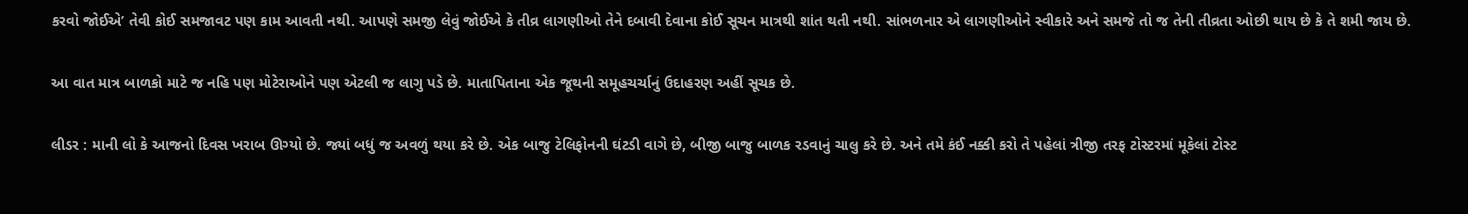કરવો જોઈએ’ તેવી કોઈ સમજાવટ પણ કામ આવતી નથી. આપણે સમજી લેવું જોઈએ કે તીવ્ર લાગણીઓ તેને દબાવી દેવાના કોઈ સૂચન માત્રથી શાંત થતી નથી. સાંભળનાર એ લાગણીઓને સ્વીકારે અને સમજે તો જ તેની તીવ્રતા ઓછી થાય છે કે તે શમી જાય છે.

આ વાત માત્ર બાળકો માટે જ નહિ પણ મોટેરાઓને પણ એટલી જ લાગુ પડે છે. માતાપિતાના એક જૂથની સમૂહચર્ચાનું ઉદાહરણ અહીં સૂચક છે.

લીડર : માની લો કે આજનો દિવસ ખરાબ ઊગ્યો છે. જ્યાં બધું જ અવળું થયા કરે છે. એક બાજુ ટેલિફોનની ઘંટડી વાગે છે, બીજી બાજુ બાળક રડવાનું ચાલુ કરે છે. અને તમે કંઈ નક્કી કરો તે પહેલાં ત્રીજી તરફ ટોસ્ટરમાં મૂકેલાં ટોસ્ટ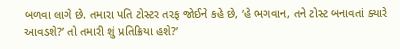બળવા લાગે છે. તમારા પતિ ટોસ્ટર તરફ જોઈને કહે છે, ‘હે ભગવાન, તને ટોસ્ટ બનાવતાં ક્યારે આવડશે?’ તો તમારી શું પ્રતિક્રિયા હશે?’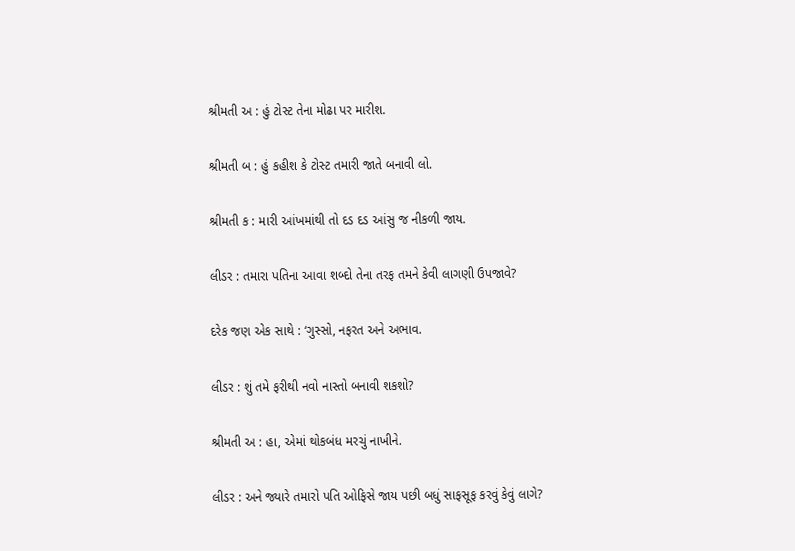શ્રીમતી અ : હું ટોસ્ટ તેના મોઢા પર મારીશ.

શ્રીમતી બ : હું કહીશ કે ટોસ્ટ તમારી જાતે બનાવી લો.

શ્રીમતી ક : મારી આંખમાંથી તો દડ દડ આંસુ જ નીકળી જાય.

લીડર : તમારા પતિના આવા શબ્દો તેના તરફ તમને કેવી લાગણી ઉપજાવે?

દરેક જણ એક સાથે : ‘ગુસ્સો, નફરત અને અભાવ.

લીડર : શું તમે ફરીથી નવો નાસ્તો બનાવી શકશો?

શ્રીમતી અ : હા, એમાં થોકબંધ મરચું નાખીને.

લીડર : અને જ્યારે તમારો પતિ ઓફિસે જાય પછી બધું સાફસૂફ કરવું કેવું લાગે?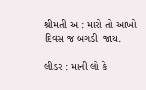શ્રીમતી અ : મારો તો આખો દિવસ જ બગડી  જાય.

લીડર : માની લો કે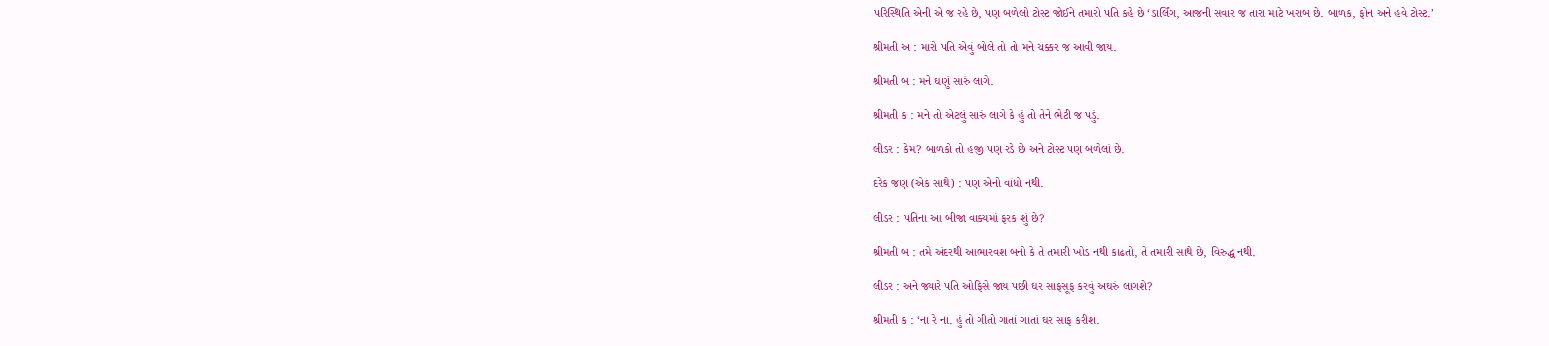પરિસ્થિતિ એની એ જ રહે છે, પણ બળેલો ટોસ્ટ જોઈને તમારો પતિ કહે છે ‘ડાર્લિંગ, આજની સવાર જ તારા માટે ખરાબ છે. બાળક, ફોન અને હવે ટોસ્ટ.’

શ્રીમતી અ : મારો પતિ એવું બોલે તો તો મને ચક્કર જ આવી જાય.

શ્રીમતી બ : મને ઘણું સારું લાગે.

શ્રીમતી ક : મને તો એટલું સારું લાગે કે હું તો તેને ભેટી જ પડું.

લીડર : કેમ? બાળકો તો હજી પણ રડે છે અને ટોસ્ટ પણ બળેલાં છે.

દરેક જણ (એક સાથે) : પણ એનો વાંધો નથી.

લીડર : પતિના આ બીજા વાક્યમાં ફરક શું છે?

શ્રીમતી બ : તમે અંદરથી આભારવશ બનો કે તે તમારી ખોડ નથી કાઢતો, તે તમારી સાથે છે, વિરુદ્ધ નથી.

લીડર : અને જ્યારે પતિ ઓફિસે જાય પછી ઘર સાફસૂફ કરવું અઘરું લાગશે?

શ્રીમતી ક : ‘ના રે ના. હું તો ગીતો ગાતાં ગાતાં ઘર સાફ કરીશ.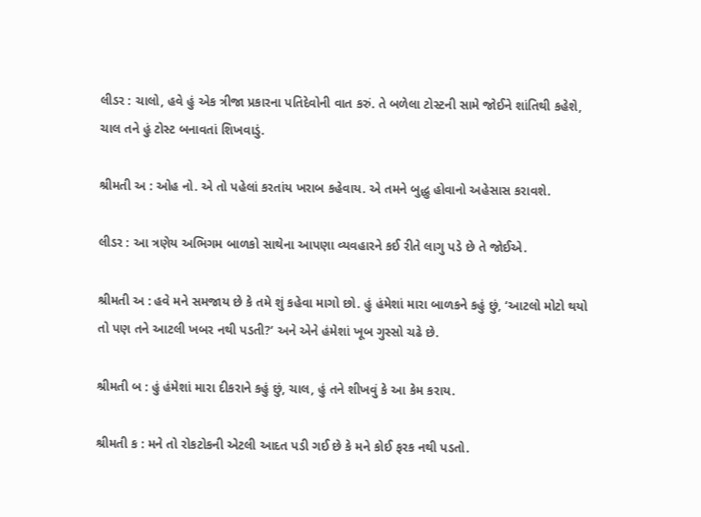લીડર : ચાલો, હવે હું એક ત્રીજા પ્રકારના પતિદેવોની વાત કરું. તે બળેલા ટોસ્ટની સામે જોઈને શાંતિથી કહેશે, ચાલ તને હું ટોસ્ટ બનાવતાં શિખવાડું.

શ્રીમતી અ : ઓહ નો. એ તો પહેલાં કરતાંય ખરાબ કહેવાય. એ તમને બુદ્ધુ હોવાનો અહેસાસ કરાવશે.

લીડર : આ ત્રણેય અભિગમ બાળકો સાથેના આપણા વ્યવહારને કઈ રીતે લાગુ પડે છે તે જોઈએ.

શ્રીમતી અ : હવે મને સમજાય છે કે તમે શું કહેવા માગો છો. હું હંમેશાં મારા બાળકને કહું છું, ‘આટલો મોટો થયો તો પણ તને આટલી ખબર નથી પડતી?’ અને એને હંમેશાં ખૂબ ગુસ્સો ચઢે છે.

શ્રીમતી બ : હું હંમેશાં મારા દીકરાને કહું છું, ચાલ, હું તને શીખવું કે આ કેમ કરાય.

શ્રીમતી ક : મને તો રોકટોકની એટલી આદત પડી ગઈ છે કે મને કોઈ ફરક નથી પડતો.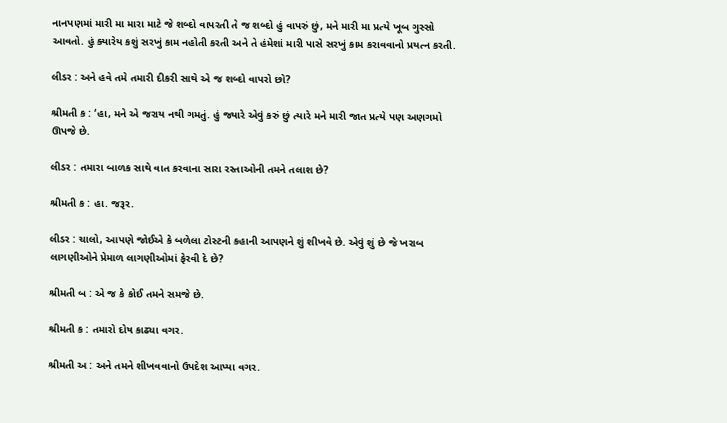નાનપણમાં મારી મા મારા માટે જે શબ્દો વાપરતી તે જ શબ્દો હું વાપરું છું, મને મારી મા પ્રત્યે ખૂબ ગુસ્સો આવતો. હું ક્યારેય કશું સરખું કામ નહોતી કરતી અને તે હંમેશાં મારી પાસે સરખું કામ કરાવવાનો પ્રયત્ન કરતી.

લીડર : અને હવે તમે તમારી દીકરી સાથે એ જ શબ્દો વાપરો છો?

શ્રીમતી ક : ‘હા, મને એ જરાય નથી ગમતું. હું જ્યારે એવું કરું છું ત્યારે મને મારી જાત પ્રત્યે પણ અણગમો ઊપજે છે.

લીડર : તમારા બાળક સાથે વાત કરવાના સારા રસ્તાઓની તમને તલાશ છે?

શ્રીમતી ક : હા. જરૂર.

લીડર : ચાલો, આપણે જોઈએ કે બળેલા ટોસ્ટની કહાની આપણને શું શીખવે છે. એવું શું છે જે ખરાબ લાગણીઓને પ્રેમાળ લાગણીઓમાં ફેરવી દે છે?

શ્રીમતી બ : એ જ કે કોઈ તમને સમજે છે.

શ્રીમતી ક : તમારો દોષ કાઢ્યા વગર.

શ્રીમતી અ : અને તમને શીખવવાનો ઉપદેશ આપ્યા વગર.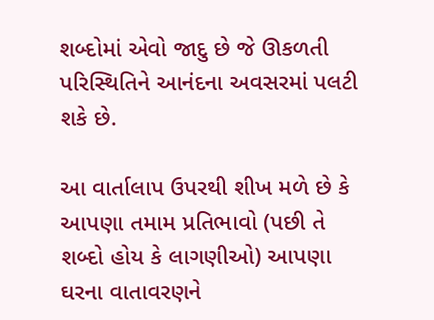શબ્દોમાં એવો જાદુ છે જે ઊકળતી પરિસ્થિતિને આનંદના અવસરમાં પલટી શકે છે.

આ વાર્તાલાપ ઉપરથી શીખ મળે છે કે આપણા તમામ પ્રતિભાવો (પછી તે શબ્દો હોય કે લાગણીઓ) આપણા ઘરના વાતાવરણને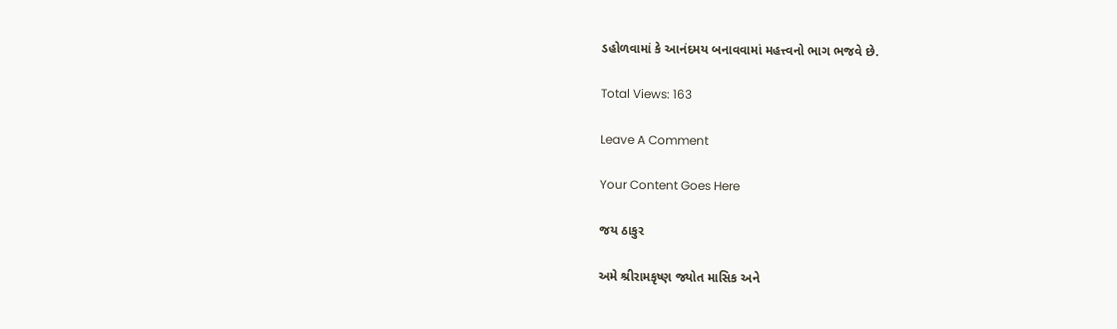ડહોળવામાં કે આનંદમય બનાવવામાં મહત્ત્વનો ભાગ ભજવે છે.

Total Views: 163

Leave A Comment

Your Content Goes Here

જય ઠાકુર

અમે શ્રીરામકૃષ્ણ જ્યોત માસિક અને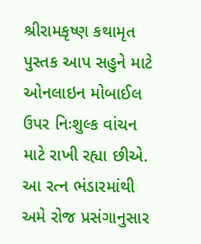શ્રીરામકૃષ્ણ કથામૃત પુસ્તક આપ સહુને માટે ઓનલાઇન મોબાઈલ ઉપર નિઃશુલ્ક વાંચન માટે રાખી રહ્યા છીએ. આ રત્ન ભંડારમાંથી અમે રોજ પ્રસંગાનુસાર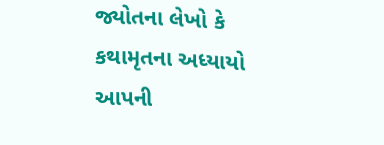જ્યોતના લેખો કે કથામૃતના અધ્યાયો આપની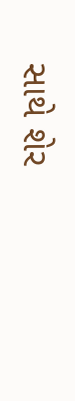સાથે શેર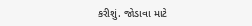કરીશું. જોડાવા માટે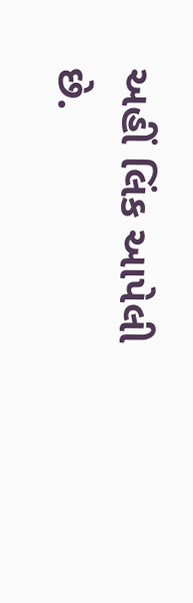અહીં લિંક આપેલી છે.